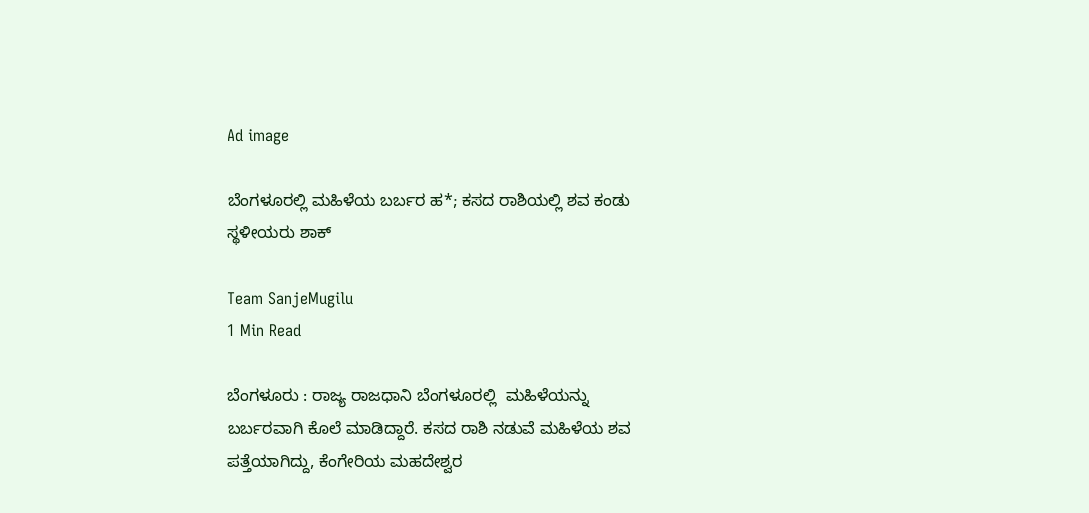Ad image

ಬೆಂಗಳೂರಲ್ಲಿ ಮಹಿಳೆಯ ಬರ್ಬರ ಹ*; ಕಸದ ರಾಶಿಯಲ್ಲಿ ಶವ ಕಂಡು ಸ್ಥಳೀಯರು ಶಾಕ್

Team SanjeMugilu
1 Min Read

ಬೆಂಗಳೂರು : ರಾಜ್ಯ ರಾಜಧಾನಿ ಬೆಂಗಳೂರಲ್ಲಿ  ಮಹಿಳೆಯನ್ನು ಬರ್ಬರವಾಗಿ ಕೊಲೆ ಮಾಡಿದ್ದಾರೆ. ಕಸದ ರಾಶಿ ನಡುವೆ ಮಹಿಳೆಯ ಶವ ಪತ್ತೆಯಾಗಿದ್ದು, ಕೆಂಗೇರಿಯ ಮಹದೇಶ್ವರ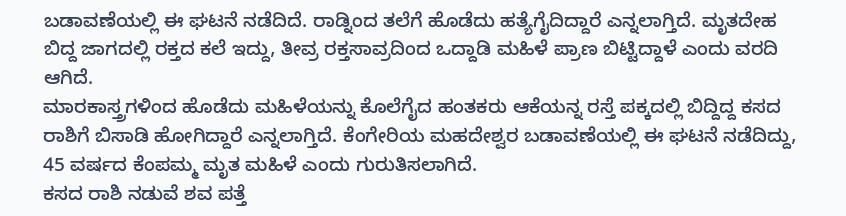ಬಡಾವಣೆಯಲ್ಲಿ ಈ ಘಟನೆ ನಡೆದಿದೆ. ರಾಡ್ನಿಂದ ತಲೆಗೆ ಹೊಡೆದು ಹತ್ಯೆಗೈದಿದ್ದಾರೆ ಎನ್ನಲಾಗ್ತಿದೆ. ಮೃತದೇಹ ಬಿದ್ದ ಜಾಗದಲ್ಲಿ ರಕ್ತದ ಕಲೆ ಇದ್ದು, ತೀವ್ರ ರಕ್ತಸಾವ್ರದಿಂದ ಒದ್ದಾಡಿ ಮಹಿಳೆ ಪ್ರಾಣ ಬಿಟ್ಟಿದ್ದಾಳೆ ಎಂದು ವರದಿ ಆಗಿದೆ.
ಮಾರಕಾಸ್ತ್ರಗಳಿಂದ ಹೊಡೆದು ಮಹಿಳೆಯನ್ನು ಕೊಲೆಗೈದ ಹಂತಕರು ಆಕೆಯನ್ನ ರಸ್ತೆ ಪಕ್ಕದಲ್ಲಿ ಬಿದ್ದಿದ್ದ ಕಸದ ರಾಶಿಗೆ ಬಿಸಾಡಿ ಹೋಗಿದ್ದಾರೆ ಎನ್ನಲಾಗ್ತಿದೆ. ಕೆಂಗೇರಿಯ ಮಹದೇಶ್ವರ ಬಡಾವಣೆಯಲ್ಲಿ ಈ ಘಟನೆ ನಡೆದಿದ್ದು, 45 ವರ್ಷದ ಕೆಂಪಮ್ಮ ಮೃತ ಮಹಿಳೆ ಎಂದು ಗುರುತಿಸಲಾಗಿದೆ.
ಕಸದ ರಾಶಿ ನಡುವೆ ಶವ ಪತ್ತೆ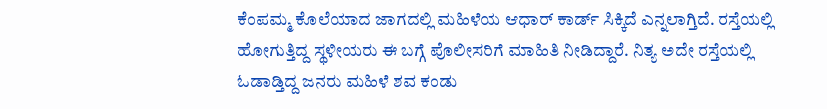ಕೆಂಪಮ್ಮ ಕೊಲೆಯಾದ ಜಾಗದಲ್ಲಿ ಮಹಿಳೆಯ ಆಧಾರ್ ಕಾರ್ಡ್ ಸಿಕ್ಕಿದೆ ಎನ್ನಲಾಗ್ತಿದೆ. ರಸ್ತೆಯಲ್ಲಿ ಹೋಗುತ್ತಿದ್ದ ಸ್ಥಳೀಯರು ಈ ಬಗ್ಗೆ ಪೊಲೀಸರಿಗೆ ಮಾಹಿತಿ ನೀಡಿದ್ದಾರೆ. ನಿತ್ಯ ಅದೇ ರಸ್ತೆಯಲ್ಲಿ ಓಡಾಡ್ತಿದ್ದ ಜನರು ಮಹಿಳೆ ಶವ ಕಂಡು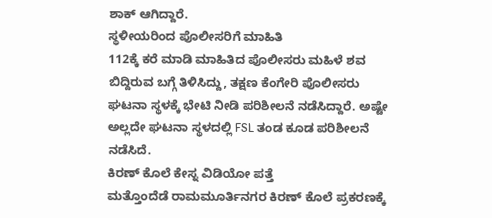ಶಾಕ್ ಆಗಿದ್ದಾರೆ.
ಸ್ಥಳೀಯರಿಂದ ಪೊಲೀಸರಿಗೆ ಮಾಹಿತಿ
112ಕ್ಕೆ ಕರೆ ಮಾಡಿ ಮಾಹಿತಿದ ಪೊಲೀಸರು ಮಹಿಳೆ ಶವ ಬಿದ್ದಿರುವ ಬಗ್ಗೆ ತಿಳಿಸಿದ್ದು, ತಕ್ಷಣ ಕೆಂಗೇರಿ ಪೊಲೀಸರು ಘಟನಾ ಸ್ಥಳಕ್ಕೆ ಭೇಟಿ ನೀಡಿ ಪರಿಶೀಲನೆ ನಡೆಸಿದ್ದಾರೆ. ಅಷ್ಟೇ ಅಲ್ಲದೇ ಘಟನಾ ಸ್ಥಳದಲ್ಲಿ FSL ತಂಡ ಕೂಡ ಪರಿಶೀಲನೆ ನಡೆಸಿದೆ.
ಕಿರಣ್ ಕೊಲೆ ಕೇಸ್ನ ವಿಡಿಯೋ ಪತ್ತೆ
ಮತ್ತೊಂದೆಡೆ ರಾಮಮೂರ್ತಿನಗರ ಕಿರಣ್ ಕೊಲೆ ಪ್ರಕರಣಕ್ಕೆ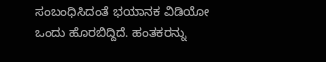ಸಂಬಂಧಿಸಿದಂತೆ ಭಯಾನಕ ವಿಡಿಯೋ ಒಂದು ಹೊರಬಿದ್ದಿದೆ. ಹಂತಕರನ್ನು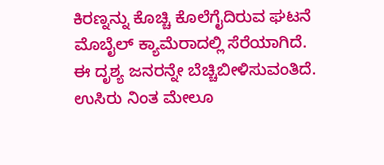ಕಿರಣ್ನನ್ನು ಕೊಚ್ಚಿ ಕೊಲೆಗೈದಿರುವ ಘಟನೆ ಮೊಬೈಲ್ ಕ್ಯಾಮೆರಾದಲ್ಲಿ ಸೆರೆಯಾಗಿದೆ. ಈ ದೃಶ್ಯ ಜನರನ್ನೇ ಬೆಚ್ಚಿಬೀಳಿಸುವಂತಿದೆ. ಉಸಿರು ನಿಂತ ಮೇಲೂ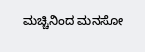ಮಚ್ಚಿನಿಂದ ಮನಸೋ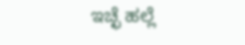ಇಚ್ಛೆ ಹಲ್ಲೆ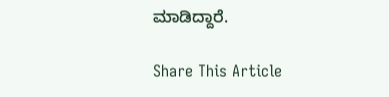ಮಾಡಿದ್ದಾರೆ.

Share This Article